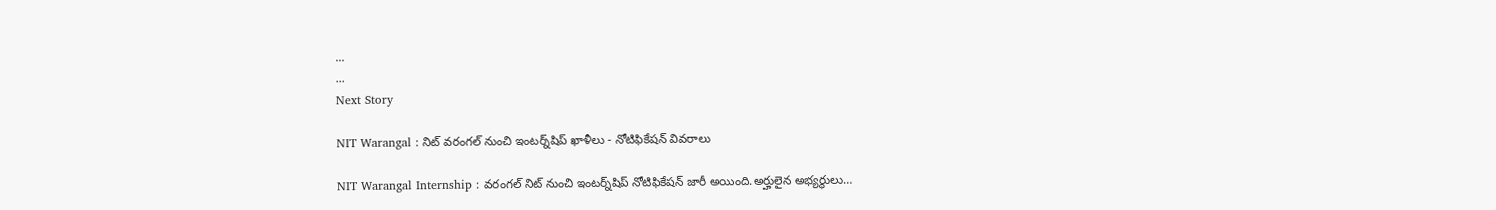...
...
Next Story

NIT Warangal : నిట్ వరంగల్‌ నుంచి ఇంటర్న్‌షిప్ ఖాళీలు - నోటిఫికేషన్ వివరాలు

NIT Warangal Internship : వరంగల్ నిట్ నుంచి ఇంటర్న్‌షిప్‌ నోటిఫికేషన్ జారీ అయింది.అర్హులైన అభ్యర్థులు…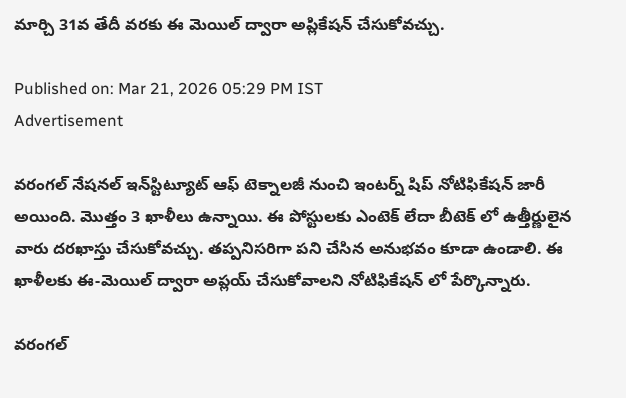మార్చి 31వ తేదీ వరకు ఈ మెయిల్‌ ద్వారా అప్లికేషన్ చేసుకోవచ్చు.

Published on: Mar 21, 2026 05:29 PM IST
Advertisement

వరంగల్ నేషనల్ ఇన్‌స్టిట్యూట్ ఆఫ్ టెక్నాలజీ నుంచి ఇంటర్న్ షిప్ నోటిఫికేషన్ జారీ అయింది. మొత్తం 3 ఖాళీలు ఉన్నాయి. ఈ పోస్టులకు ఎంటెక్ లేదా బీటెక్ లో ఉత్తీర్ణులైన వారు దరఖాస్తు చేసుకోవచ్చు. తప్పనిసరిగా పని చేసిన అనుభవం కూడా ఉండాలి. ఈ ఖాళీలకు ఈ-మెయిల్ ద్వారా అప్లయ్ చేసుకోవాలని నోటిఫికేషన్ లో పేర్కొన్నారు.

వరంగల్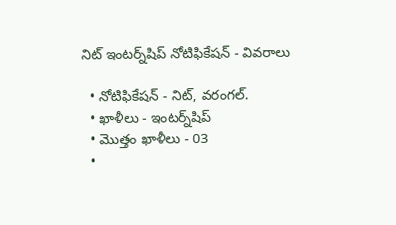నిట్ ఇంటర్న్‌షిప్ నోటిఫికేషన్ - వివరాలు

  • నోటిఫికేషన్ - నిట్, వరంగల్.
  • ఖాళీలు - ఇంటర్న్‌షిప్
  • మొత్తం ఖాళీలు - 03
  •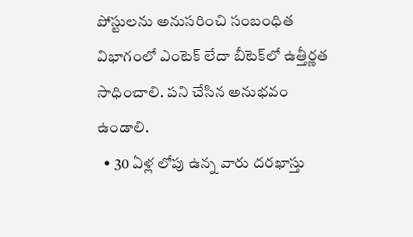పోస్టులను అనుసరించి సంబంధిత విభాగంలో ఎంటెక్‌ లేదా బీటెక్‌లో ఉత్తీర్ణత సాధించాలి. పని చేసిన అనుభవం ఉండాలి.
  • 30 ఏళ్ల లోపు ఉన్న వారు దరఖాస్తు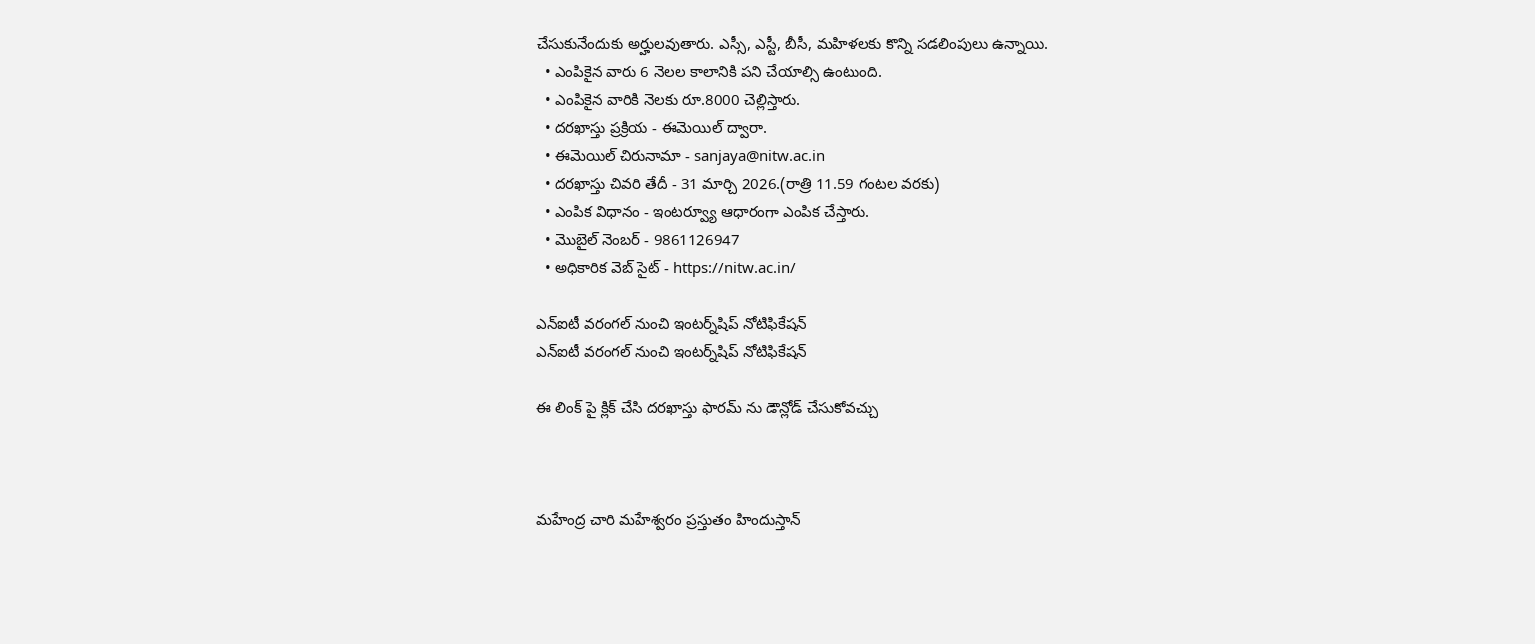చేసుకునేందుకు అర్హులవుతారు. ఎస్సీ, ఎస్టీ, బీసీ, మహిళలకు కొన్ని సడలింపులు ఉన్నాయి.
  • ఎంపికైన వారు 6 నెలల కాలానికి పని చేయాల్సి ఉంటుంది.
  • ఎంపికైన వారికి నెలకు రూ.8000 చెల్లిస్తారు.
  • దరఖాస్తు ప్రక్రియ - ఈమెయిల్‌ ద్వారా.
  • ఈమెయిల్ చిరునామా - sanjaya@nitw.ac.in
  • దరఖాస్తు చివరి తేదీ - 31 మార్చి 2026.(రాత్రి 11.59 గంటల వరకు)
  • ఎంపిక విధానం - ఇంటర్వ్యూ ఆధారంగా ఎంపిక చేస్తారు.
  • మొబైల్ నెంబర్ - 9861126947
  • అధికారిక వెబ్ సైట్ - https://nitw.ac.in/

ఎన్‌ఐటీ వరంగల్‌ నుంచి ఇంటర్న్‌షిప్ నోటిఫికేషన్
ఎన్‌ఐటీ వరంగల్‌ నుంచి ఇంటర్న్‌షిప్ నోటిఫికేషన్

ఈ లింక్ పై క్లిక్ చేసి దరఖాస్తు ఫారమ్ ను డౌన్లోడ్ చేసుకోవచ్చు



మహేంద్ర చారి మహేశ్వరం ప్రస్తుతం హిందుస్తాన్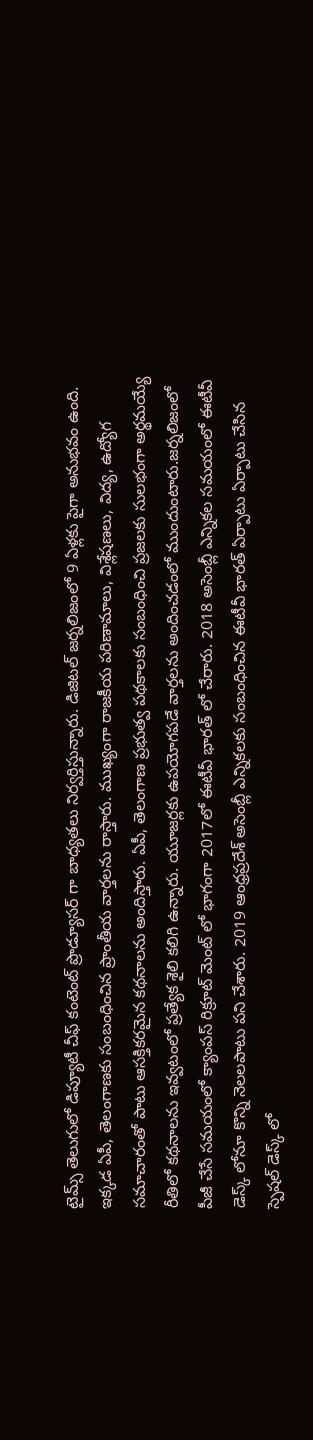టైమ్స్ తెలుగులో డిప్యూటీ చీఫ్ కంటెంట్ ప్రొడ్యూసర్ గా బాధ్యతలు నిర్వర్తిస్తున్నారు. డిజిటల్ జర్నలిజంలో 9 ఏళ్లకు పైగా అనుభవం ఉంది. ఇక్కడ ఏపీ, తెలంగాణకు సంబంధించిన ప్రాంతీయ వార్తలను రాస్తారు. ముఖ్యంగా రాజకీయ పరిణామాలు, విశ్లేషణలు, విద్య, ఉద్యోగ సమాచారంతో పాటు ఆసక్తికరమైన కథనాలను అందిస్తారు. ఏపీ, తెలంగాణ ప్రభుత్వ పథకాలకు సంబంధించి ప్రజలకు సులభంగా అర్థమయ్యే రీతిలో కథనాలను ఇవ్వటంలో ప్రత్యేక శైలి కలిగి ఉన్నారు. యూజర్లకు ఉపయోగపడే వార్తలను అందించడంలో ముందుంటారు.జర్నలిజంలో పీజీ చేసే సమయంలో క్యాంపస్ రిక్రూట్ మెంట్ లో భాగంగా 2017లో ఈటీవీ భారత్ లో చేరారు. 2018 అసెంబ్లీ ఎన్నికల సమయంలో ఈటీవీ డెస్క్ లోనూ కొన్ని నెలలపాటు పని చేశారు. 2019 ఆంధ్రప్రదేశ్ అసెంబ్లీ ఎన్నికలకు సంబంధించిన ఈటీవీ భారత్ ఏర్పాటు ఏర్పాటు చేసిన స్పెషల్ డెస్క్ లో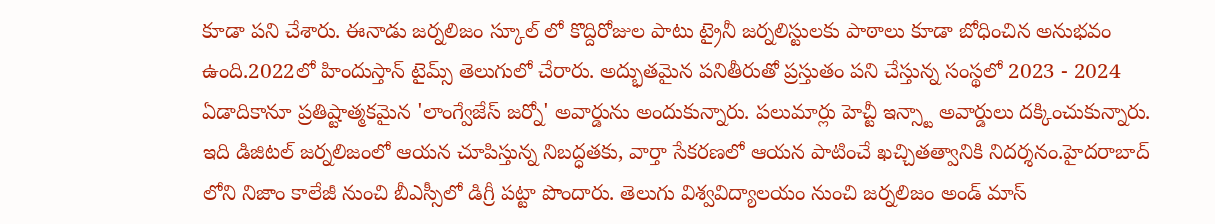కూడా పని చేశారు. ఈనాడు జర్నలిజం స్కూల్ లో కొద్దిరోజుల పాటు ట్రైనీ జర్నలిస్టులకు పాఠాలు కూడా బోధించిన అనుభవం ఉంది.2022లో హిందుస్తాన్ టైమ్స్ తెలుగులో చేరారు. అద్భుతమైన పనితీరుతో ప్రస్తుతం పని చేస్తున్న సంస్థలో 2023 - 2024 ఏడాదికానూ ప్రతిష్టాత్మకమైన 'లాంగ్వేజేస్ జర్నో' అవార్డును అందుకున్నారు. పలుమార్లు హెచ్టీ ఇన్స్టా అవార్డులు దక్కించుకున్నారు. ఇది డిజిటల్ జర్నలిజంలో ఆయన చూపిస్తున్న నిబద్ధతకు, వార్తా సేకరణలో ఆయన పాటించే ఖచ్చితత్వానికి నిదర్శనం.హైదరాబాద్ లోని నిజాం కాలేజీ నుంచి బీఎస్సీలో డిగ్రీ పట్టా పొందారు. తెలుగు విశ్వవిద్యాలయం నుంచి జర్నలిజం అండ్ మాస్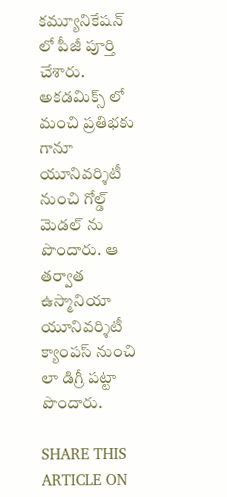కమ్యూనికేషన్ లో పీజీ పూర్తి చేశారు. అకడమిక్స్ లో మంచి ప్రతిభకు గానూ యూనివర్శిటీ నుంచి గోల్డ్ మెడల్ ను పొందారు. ఆ తర్వాత ఉస్మానియా యూనివర్శిటీ క్యాంపస్ నుంచి లా డిగ్రీ పట్టా పొందారు.

SHARE THIS ARTICLE ON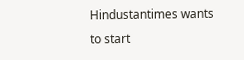Hindustantimes wants to start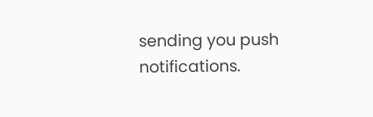sending you push notifications.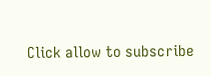Click allow to subscribe